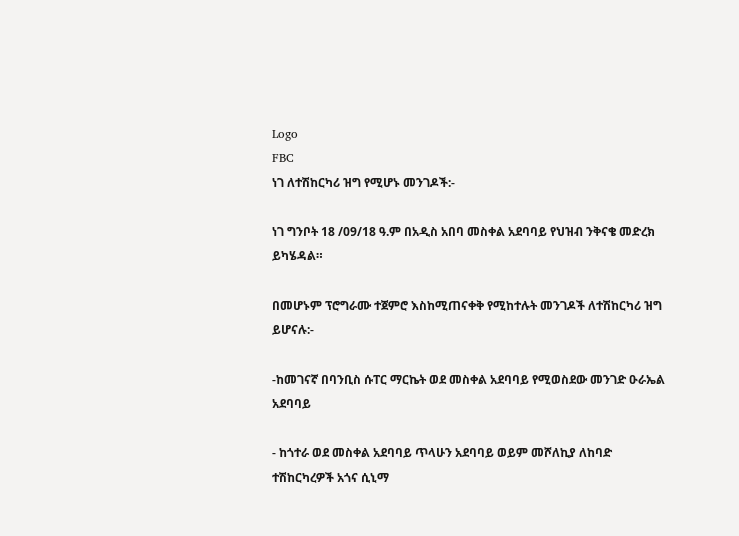Logo
FBC
ነገ ለተሽከርካሪ ዝግ የሚሆኑ መንገዶች:-

ነገ ግንቦት 18 /09/18 ዓ.ም በአዲስ አበባ መስቀል አደባባይ የህዝብ ንቅናቄ መድረክ ይካሄዳል።

በመሆኑም ፕሮግራሙ ተጀምሮ እስከሚጠናቀቅ የሚከተሉት መንገዶች ለተሽከርካሪ ዝግ ይሆናሉ:-

-ከመገናኛ በባንቢስ ሱፐር ማርኬት ወደ መስቀል አደባባይ የሚወስደው መንገድ ዑራኤል አደባባይ

- ከጎተራ ወደ መስቀል አደባባይ ጥላሁን አደባባይ ወይም መሾለኪያ ለከባድ ተሽከርካረዎች አጎና ሲኒማ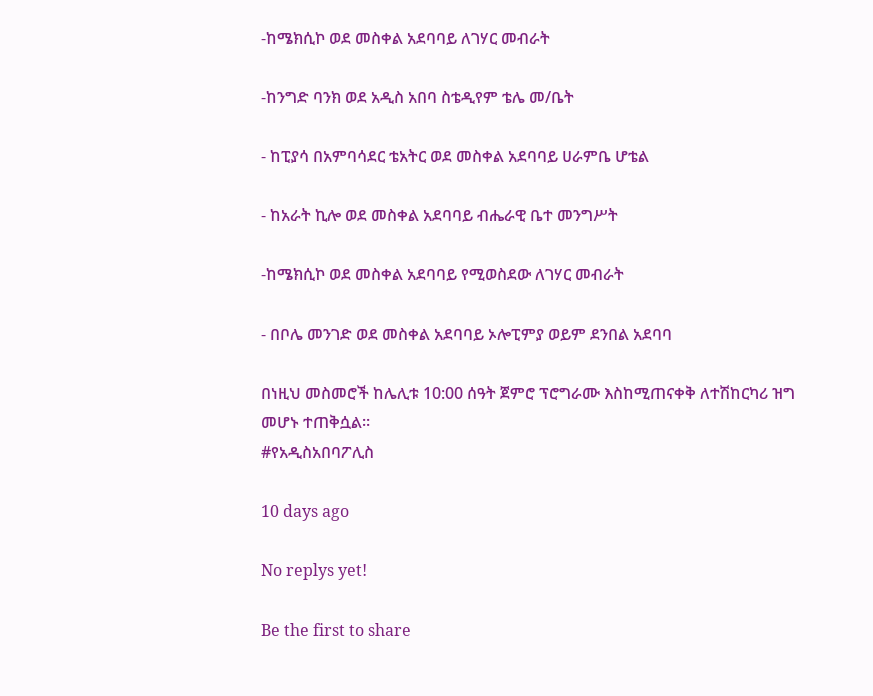-ከሜክሲኮ ወደ መስቀል አደባባይ ለገሃር መብራት

-ከንግድ ባንክ ወደ አዲስ አበባ ስቴዲየም ቴሌ መ/ቤት

- ከፒያሳ በአምባሳደር ቴአትር ወደ መስቀል አደባባይ ሀራምቤ ሆቴል

- ከአራት ኪሎ ወደ መስቀል አደባባይ ብሔራዊ ቤተ መንግሥት

-ከሜክሲኮ ወደ መስቀል አደባባይ የሚወስደው ለገሃር መብራት

- በቦሌ መንገድ ወደ መስቀል አደባባይ ኦሎፒምያ ወይም ደንበል አደባባ

በነዚህ መስመሮች ከሌሊቱ 10:00 ሰዓት ጀምሮ ፕሮግራሙ እስከሚጠናቀቅ ለተሽከርካሪ ዝግ መሆኑ ተጠቅሷል።
#የአዲስአበባፖሊስ

10 days ago

No replys yet!

Be the first to share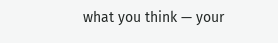what you think — your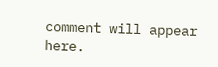comment will appear here.